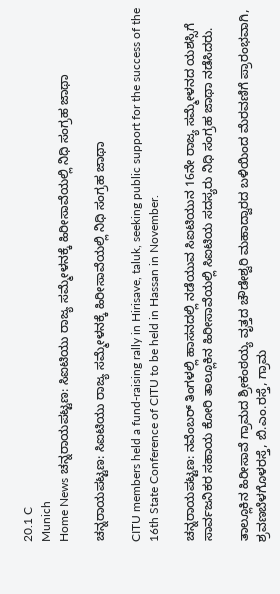20.1 C
Munich
Home News ಚನ್ನರಾಯಪಟ್ಟಣ: ಸಿಐಟಿಯು ರಾಜ್ಯ ಸಮ್ಮೇಳನಕ್ಕೆ ಹಿರೀಸಾವೆಯಲ್ಲಿ ನಿಧಿ ಸಂಗ್ರಹ ಜಾಥಾ

ಚನ್ನರಾಯಪಟ್ಟಣ: ಸಿಐಟಿಯು ರಾಜ್ಯ ಸಮ್ಮೇಳನಕ್ಕೆ ಹಿರೀಸಾವೆಯಲ್ಲಿ ನಿಧಿ ಸಂಗ್ರಹ ಜಾಥಾ

CITU members held a fund-raising rally in Hirisave, taluk, seeking public support for the success of the 16th State Conference of CITU to be held in Hassan in November.

ಚನ್ನರಾಯಪಟ್ಟಣ: ನವೆಂಬರ್ ತಿಂಗಳಲ್ಲಿ ಹಾಸನದಲ್ಲಿ ನಡೆಯುವ ಸಿಐಟಿಯುನ 16ನೇ ರಾಜ್ಯ ಸಮ್ಮೇಳನದ ಯಶಸ್ಸಿಗೆ ಸಾರ್ವಜನಿಕರ ಸಹಾಯ ಕೋರಿ ತಾಲ್ಲೂಕಿನ ಹಿರೀಸಾವೆಯಲ್ಲಿ ಸಿಐಟಿಯ ಸದಸ್ಯರು ನಿಧಿ ಸಂಗ್ರಹ ಜಾಥಾ ನಡೆಸಿದರು.

ತಾಲ್ಲೂಕಿನ ಹಿರೀಸಾವೆ ಗ್ರಾಮದ ಶ್ರೀಕಂಠಯ್ಯ ವೃತ್ತದ ಚೌಡೇಶ್ವರಿ ಮಹಾದ್ವಾರದ ಬಳಿಯಿಂದ ಮೆರವಣಿಗೆ ಪ್ರಾರಂಭವಾಗಿ, ಶ್ರವಣಬೆಳಗೊಳರಸ್ತೆ, ಬಿ.ಎಂ.ರಸ್ತೆ, ಗ್ರಾಮ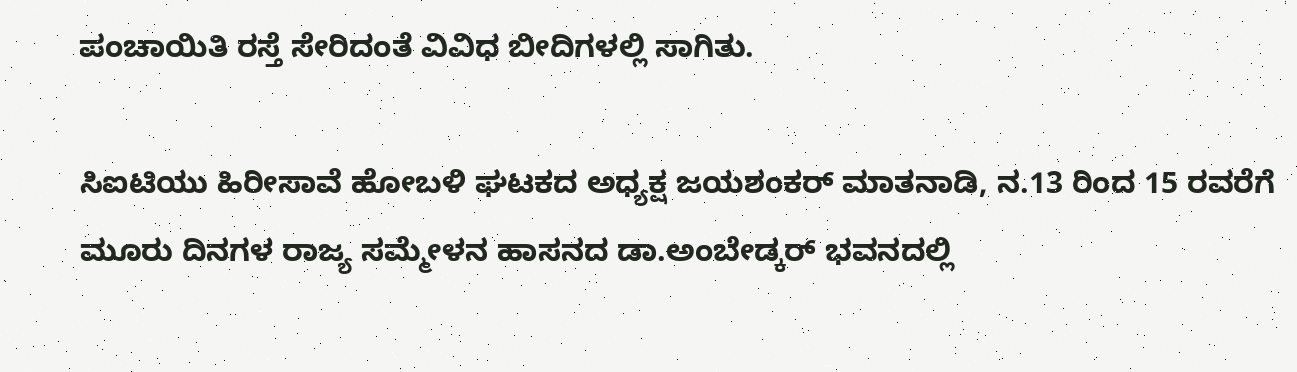ಪಂಚಾಯಿತಿ ರಸ್ತೆ ಸೇರಿದಂತೆ ವಿವಿಧ ಬೀದಿಗಳಲ್ಲಿ ಸಾಗಿತು.

ಸಿಐಟಿಯು ಹಿರೀಸಾವೆ ಹೋಬಳಿ ಘಟಕದ ಅಧ್ಯಕ್ಷ ಜಯಶಂಕ‌ರ್ ಮಾತನಾಡಿ, ನ.13 ರಿಂದ 15 ರವರೆಗೆ ಮೂರು ದಿನಗಳ ರಾಜ್ಯ ಸಮ್ಮೇಳನ ಹಾಸನದ ಡಾ.ಅಂಬೇಡ್ಕ‌ರ್ ಭವನದಲ್ಲಿ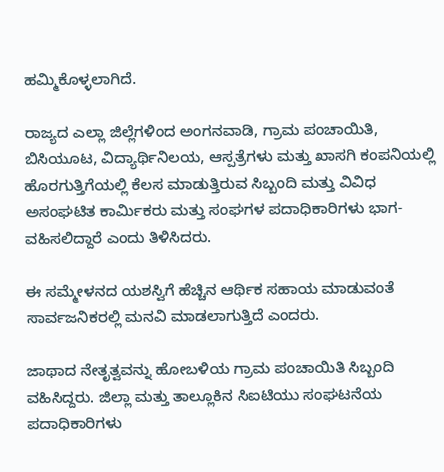ಹಮ್ಮಿಕೊಳ್ಳಲಾಗಿದೆ.

ರಾಜ್ಯದ ಎಲ್ಲಾ ಜಿಲ್ಲೆಗಳಿಂದ ಅಂಗನವಾಡಿ, ಗ್ರಾಮ ಪಂಚಾಯಿತಿ, ಬಿಸಿಯೂಟ, ವಿದ್ಯಾರ್ಥಿನಿಲಯ, ಆಸ್ಪತ್ರೆಗಳು ಮತ್ತು ಖಾಸಗಿ ಕಂಪನಿಯಲ್ಲಿ ಹೊರಗುತ್ತಿಗೆಯಲ್ಲಿ ಕೆಲಸ ಮಾಡುತ್ತಿರುವ ಸಿಬ್ಬಂದಿ ಮತ್ತು ವಿವಿಧ ಅಸಂಘಟಿತ ಕಾರ್ಮಿಕರು ಮತ್ತು ಸಂಘಗಳ ಪದಾಧಿಕಾರಿಗಳು ಭಾಗ-ವಹಿಸಲಿದ್ದಾರೆ ಎಂದು ತಿಳಿಸಿದರು.

ಈ ಸಮ್ಮೇಳನದ ಯಶಸ್ವಿಗೆ ಹೆಚ್ಚಿನ ಆರ್ಥಿಕ ಸಹಾಯ ಮಾಡುವಂತೆ ಸಾರ್ವಜನಿಕರಲ್ಲಿ ಮನವಿ ಮಾಡಲಾಗುತ್ತಿದೆ ಎಂದರು.

ಜಾಥಾದ ನೇತೃತ್ವವನ್ನು ಹೋಬಳಿಯ ಗ್ರಾಮ ಪಂಚಾಯಿತಿ ಸಿಬ್ಬಂದಿ ವಹಿಸಿದ್ದರು. ಜಿಲ್ಲಾ ಮತ್ತು ತಾಲ್ಲೂಕಿನ ಸಿಐಟಿಯು ಸಂಘಟನೆಯ ಪದಾಧಿಕಾರಿಗಳು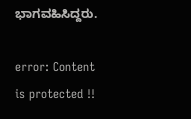ಭಾಗವಹಿಸಿದ್ದರು.

error: Content is protected !!